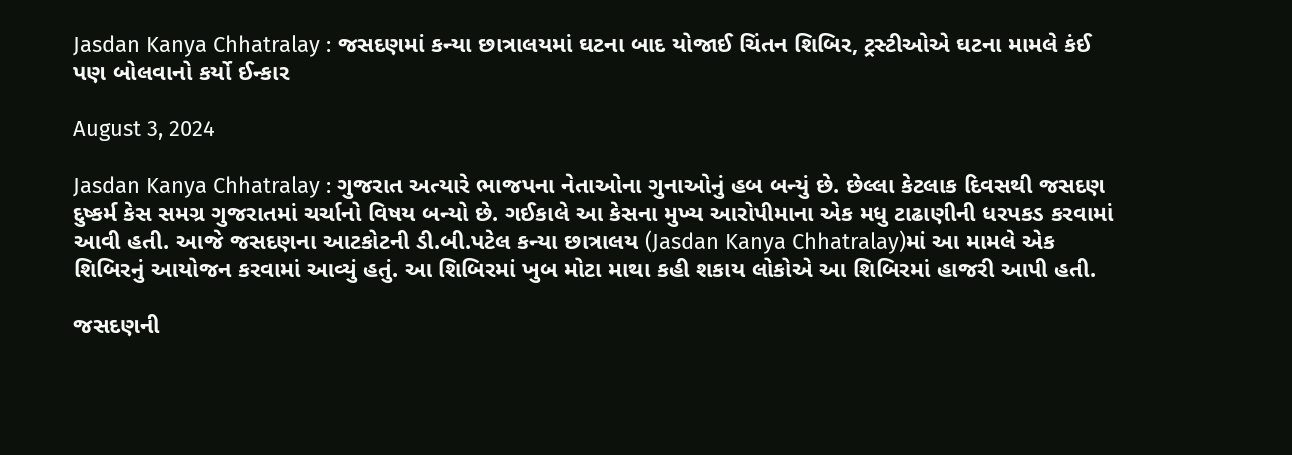Jasdan Kanya Chhatralay : જસદણમાં કન્યા છાત્રાલયમાં ઘટના બાદ યોજાઈ ચિંતન શિબિર, ટ્રસ્ટીઓએ ઘટના મામલે કંઈ પણ બોલવાનો કર્યો ઈન્કાર

August 3, 2024

Jasdan Kanya Chhatralay : ગુજરાત અત્યારે ભાજપના નેતાઓના ગુનાઓનું હબ બન્યું છે. છેલ્લા કેટલાક દિવસથી જસદણ દુષ્કર્મ કેસ સમગ્ર ગુજરાતમાં ચર્ચાનો વિષય બન્યો છે. ગઈકાલે આ કેસના મુખ્ય આરોપીમાના એક મધુ ટાઢાણીની ધરપકડ કરવામાં આવી હતી. આજે જસદણના આટકોટની ડી.બી.પટેલ કન્યા છાત્રાલય (Jasdan Kanya Chhatralay)માં આ મામલે એક શિબિરનું આયોજન કરવામાં આવ્યું હતું. આ શિબિરમાં ખુબ મોટા માથા કહી શકાય લોકોએ આ શિબિરમાં હાજરી આપી હતી.

જસદણની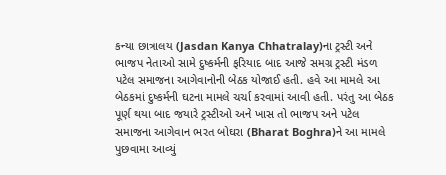કન્યા છાત્રાલય (Jasdan Kanya Chhatralay)ના ટ્રસ્ટી અને ભાજપ નેતાઓ સામે દુષ્કર્મની ફરિયાદ બાદ આજે સમગ્ર ટ્રસ્ટી મંડળ પટેલ સમાજના આગેવાનોની બેઠક યોજાઈ હતી. હવે આ મામલે આ બેઠકમાં દુષ્કર્મની ઘટના મામલે ચર્ચા કરવામાં આવી હતી. પરંતુ આ બેઠક પૂર્ણ થયા બાદ જયારે ટ્રસ્ટીઓ અને ખાસ તો ભાજપ અને પટેલ સમાજના આગેવાન ભરત બોઘરા (Bharat Boghra)ને આ મામલે પુછવામા આવ્યું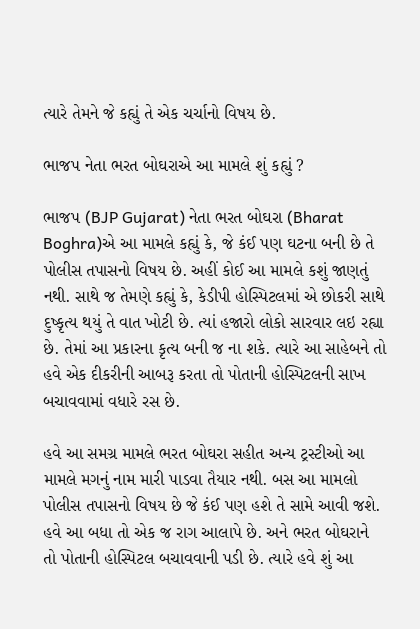ત્યારે તેમને જે કહ્યું તે એક ચર્ચાનો વિષય છે.

ભાજપ નેતા ભરત બોઘરાએ આ મામલે શું કહ્યું ?

ભાજપ (BJP Gujarat) નેતા ભરત બોઘરા (Bharat Boghra)એ આ મામલે કહ્યું કે, જે કંઈ પણ ઘટના બની છે તે પોલીસ તપાસનો વિષય છે. અહીં કોઈ આ મામલે કશું જાણતું નથી. સાથે જ તેમણે કહ્યું કે, કેડીપી હોસ્પિટલમાં એ છોકરી સાથે દુષ્કૃત્ય થયું તે વાત ખોટી છે. ત્યાં હજારો લોકો સારવાર લઇ રહ્યા છે. તેમાં આ પ્રકારના કૃત્ય બની જ ના શકે. ત્યારે આ સાહેબને તો હવે એક દીકરીની આબરૂ કરતા તો પોતાની હોસ્પિટલની સાખ બચાવવામાં વધારે રસ છે.

હવે આ સમગ્ર મામલે ભરત બોઘરા સહીત અન્ય ટ્રસ્ટીઓ આ મામલે મગનું નામ મારી પાડવા તૈયાર નથી. બસ આ મામલો પોલીસ તપાસનો વિષય છે જે કંઈ પણ હશે તે સામે આવી જશે. હવે આ બધા તો એક જ રાગ આલાપે છે. અને ભરત બોઘરાને તો પોતાની હોસ્પિટલ બચાવવાની પડી છે. ત્યારે હવે શું આ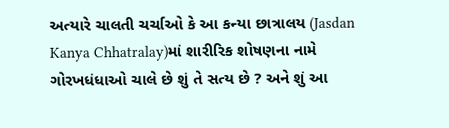અત્યારે ચાલતી ચર્ચાઓ કે આ કન્યા છાત્રાલય (Jasdan Kanya Chhatralay)માં શારીરિક શોષણના નામે ગોરખધંધાઓ ચાલે છે શું તે સત્ય છે ? અને શું આ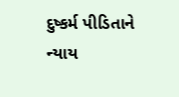દુષ્કર્મ પીડિતાને ન્યાય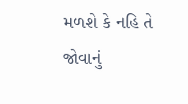મળશે કે નહિ તે જોવાનું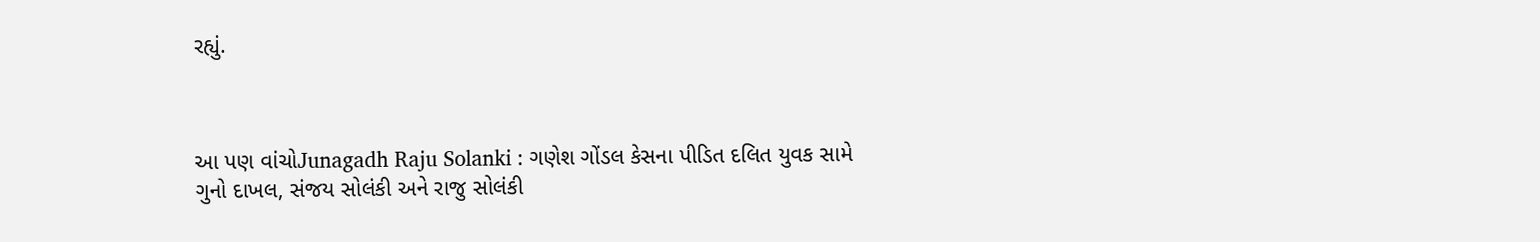રહ્યું.



આ પણ વાંચોJunagadh Raju Solanki : ગણેશ ગોંડલ કેસના પીડિત દલિત યુવક સામે ગુનો દાખલ, સંજય સોલંકી અને રાજુ સોલંકી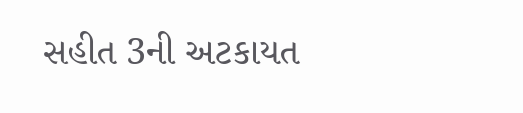સહીત 3ની અટકાયત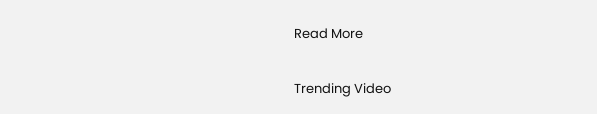Read More

Trending Video